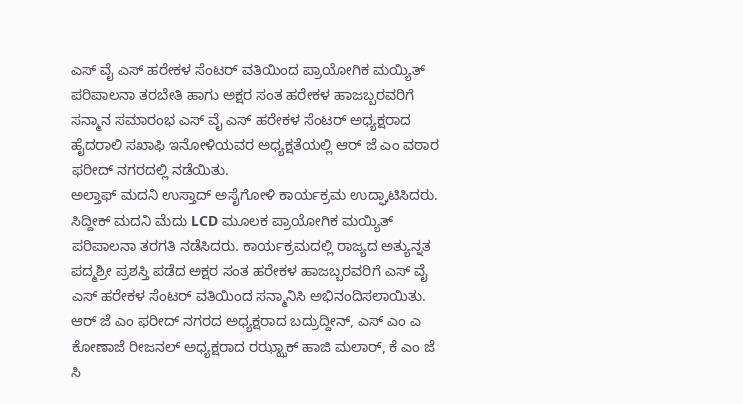ಎಸ್ ವೈ ಎಸ್ ಹರೇಕಳ ಸೆಂಟರ್ ವತಿಯಿಂದ ಪ್ರಾಯೋಗಿಕ ಮಯ್ಯಿತ್ ಪರಿಪಾಲನಾ ತರಬೇತಿ ಹಾಗು ಅಕ್ಷರ ಸಂತ ಹರೇಕಳ ಹಾಜಬ್ಬರವರಿಗೆ ಸನ್ಮಾನ ಸಮಾರಂಭ ಎಸ್ ವೈ ಎಸ್ ಹರೇಕಳ ಸೆಂಟರ್ ಅಧ್ಯಕ್ಷರಾದ ಹೈದರಾಲಿ ಸಖಾಫಿ ಇನೋಳಿಯವರ ಅಧ್ಯಕ್ಷತೆಯಲ್ಲಿ ಆರ್ ಜೆ ಎಂ ವಠಾರ ಫರೀದ್ ನಗರದಲ್ಲಿ ನಡೆಯಿತು.
ಅಲ್ತಾಫ್ ಮದನಿ ಉಸ್ತಾದ್ ಅಸೈಗೋಳಿ ಕಾರ್ಯಕ್ರಮ ಉದ್ಘಾಟಿಸಿದರು. ಸಿದ್ದೀಕ್ ಮದನಿ ಮೆದು LCD ಮೂಲಕ ಪ್ರಾಯೋಗಿಕ ಮಯ್ಯಿತ್ ಪರಿಪಾಲನಾ ತರಗತಿ ನಡೆಸಿದರು. ಕಾರ್ಯಕ್ರಮದಲ್ಲಿ ರಾಜ್ಯದ ಅತ್ಯುನ್ನತ ಪದ್ಮಶ್ರೀ ಪ್ರಶಸ್ತಿ ಪಡೆದ ಅಕ್ಷರ ಸಂತ ಹರೇಕಳ ಹಾಜಬ್ಬರವರಿಗೆ ಎಸ್ ವೈ ಎಸ್ ಹರೇಕಳ ಸೆಂಟರ್ ವತಿಯಿಂದ ಸನ್ಮಾನಿಸಿ ಅಭಿನಂದಿಸಲಾಯಿತು.
ಆರ್ ಜೆ ಎಂ ಫರೀದ್ ನಗರದ ಅಧ್ಯಕ್ಷರಾದ ಬದ್ರುದ್ದೀನ್, ಎಸ್ ಎಂ ಎ ಕೋಣಾಜೆ ರೀಜನಲ್ ಅಧ್ಯಕ್ಷರಾದ ರಝ್ಝಾಕ್ ಹಾಜಿ ಮಲಾರ್, ಕೆ ಎಂ ಜೆ ಸಿ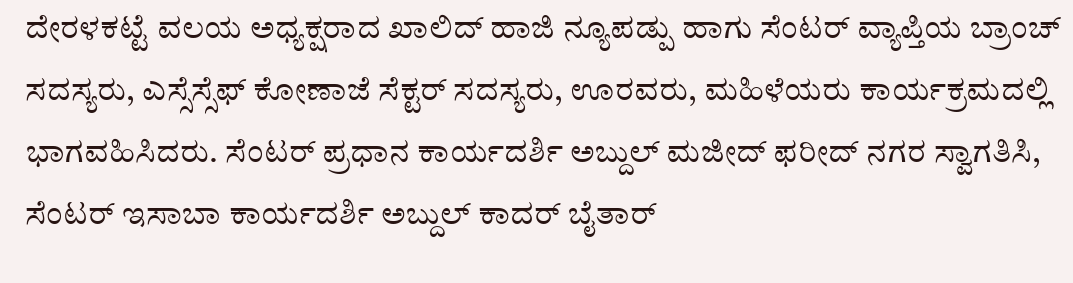ದೇರಳಕಟ್ಟೆ ವಲಯ ಅಧ್ಯಕ್ಷರಾದ ಖಾಲಿದ್ ಹಾಜಿ ನ್ಯೂಪಡ್ಪು ಹಾಗು ಸೆಂಟರ್ ವ್ಯಾಪ್ತಿಯ ಬ್ರಾಂಚ್ ಸದಸ್ಯರು, ಎಸ್ಸೆಸ್ಸೆಫ್ ಕೋಣಾಜೆ ಸೆಕ್ಟರ್ ಸದಸ್ಯರು, ಊರವರು, ಮಹಿಳೆಯರು ಕಾರ್ಯಕ್ರಮದಲ್ಲಿ ಭಾಗವಹಿಸಿದರು. ಸೆಂಟರ್ ಪ್ರಧಾನ ಕಾರ್ಯದರ್ಶಿ ಅಬ್ದುಲ್ ಮಜೀದ್ ಫರೀದ್ ನಗರ ಸ್ವಾಗತಿಸಿ, ಸೆಂಟರ್ ಇಸಾಬಾ ಕಾರ್ಯದರ್ಶಿ ಅಬ್ದುಲ್ ಕಾದರ್ ಬೈತಾರ್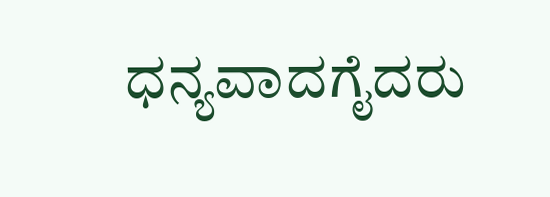ಧನ್ಯವಾದಗೈದರು